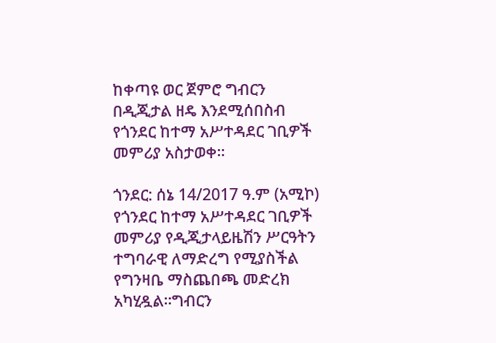ከቀጣዩ ወር ጀምሮ ግብርን በዲጂታል ዘዴ እንደሚሰበስብ የጎንደር ከተማ አሥተዳደር ገቢዎች መምሪያ አስታወቀ።

ጎንደር: ሰኔ 14/2017 ዓ.ም (አሚኮ) የጎንደር ከተማ አሥተዳደር ገቢዎች መምሪያ የዲጂታላይዜሽን ሥርዓትን ተግባራዊ ለማድረግ የሚያስችል የግንዛቤ ማስጨበጫ መድረክ አካሂዷል።ግብርን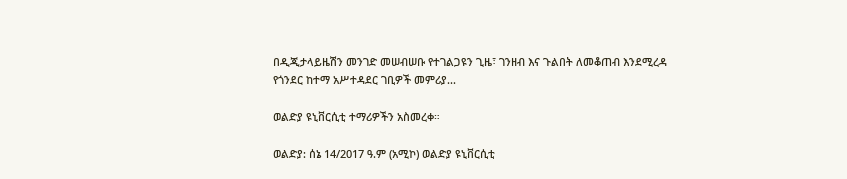በዲጂታላይዜሽን መንገድ መሠብሠቡ የተገልጋዩን ጊዜ፣ ገንዘብ እና ጉልበት ለመቆጠብ እንደሚረዳ የጎንደር ከተማ አሥተዳደር ገቢዎች መምሪያ...

ወልድያ ዩኒቨርሲቲ ተማሪዎችን አስመረቀ።

ወልድያ: ሰኔ 14/2017 ዓ.ም (አሚኮ) ወልድያ ዩኒቨርሲቲ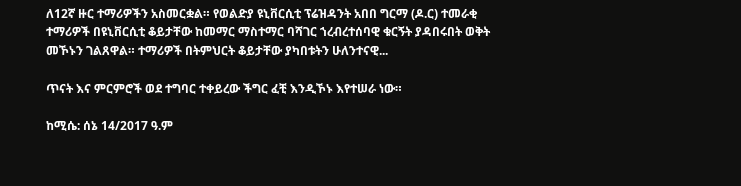ለ12ኛ ዙር ተማሪዎችን አስመርቋል። የወልድያ ዩኒቨርሲቲ ፕሬዝዳንት አበበ ግርማ (ዶ.ር) ተመራቂ ተማሪዎች በዩኒቨርሲቲ ቆይታቸው ከመማር ማስተማር ባሻገር ኀረብረተሰባዊ ቁርኝት ያዳበሩበት ወቅት መኾኑን ገልጸዋል። ተማሪዎች በትምህርት ቆይታቸው ያካበቱትን ሁለንተናዊ...

ጥናት እና ምርምሮች ወደ ተግባር ተቀይረው ችግር ፈቺ እንዲኾኑ እየተሠራ ነው።

ከሚሴ: ሰኔ 14/2017 ዓ.ም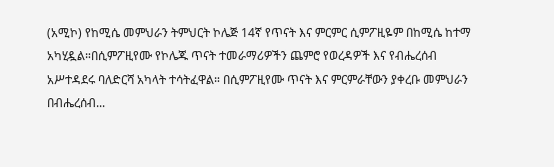(አሚኮ) የከሚሴ መምህራን ትምህርት ኮሌጅ 14ኛ የጥናት እና ምርምር ሲምፖዚዬም በከሚሴ ከተማ አካሂዷል።በሲምፖዚየሙ የኮሌጁ ጥናት ተመራማሪዎችን ጨምሮ የወረዳዎች እና የብሔረሰብ አሥተዳደሩ ባለድርሻ አካላት ተሳትፈዋል። በሲምፖዚየሙ ጥናት እና ምርምራቸውን ያቀረቡ መምህራን በብሔረሰብ...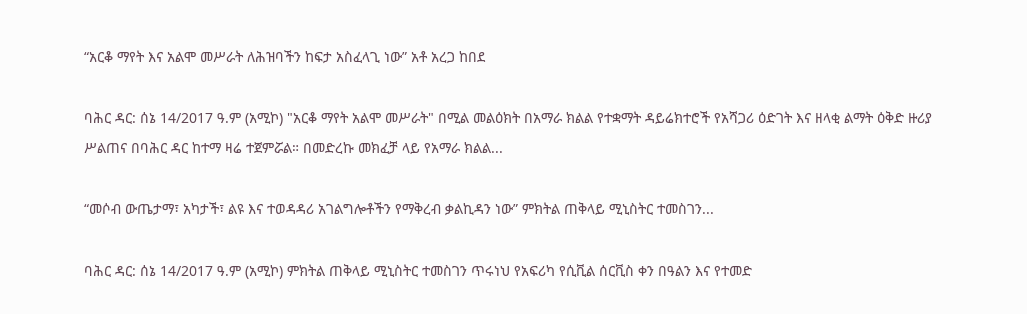“አርቆ ማየት እና አልሞ መሥራት ለሕዝባችን ከፍታ አስፈላጊ ነው” አቶ አረጋ ከበደ

ባሕር ዳር: ሰኔ 14/2017 ዓ.ም (አሚኮ) "አርቆ ማየት አልሞ መሥራት" በሚል መልዕክት በአማራ ክልል የተቋማት ዳይሬክተሮች የአሻጋሪ ዕድገት እና ዘላቂ ልማት ዕቅድ ዙሪያ ሥልጠና በባሕር ዳር ከተማ ዛሬ ተጀምሯል። በመድረኩ መክፈቻ ላይ የአማራ ክልል...

“መሶብ ውጤታማ፣ አካታች፣ ልዩ እና ተወዳዳሪ አገልግሎቶችን የማቅረብ ቃልኪዳን ነው” ምክትል ጠቅላይ ሚኒስትር ተመስገን...

ባሕር ዳር: ሰኔ 14/2017 ዓ.ም (አሚኮ) ምክትል ጠቅላይ ሚኒስትር ተመስገን ጥሩነህ የአፍሪካ የሲቪል ሰርቪስ ቀን በዓልን እና የተመድ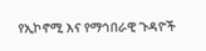የኢኮኖሚ እና የማኅበራዊ ጉዳዮች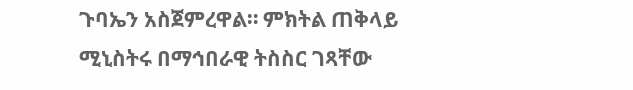ጉባኤን አስጀምረዋል። ምክትል ጠቅላይ ሚኒስትሩ በማኅበራዊ ትስስር ገጻቸው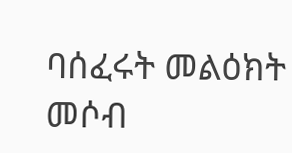ባሰፈሩት መልዕክት መሶብ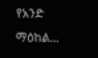የአንድ ማዕከል...